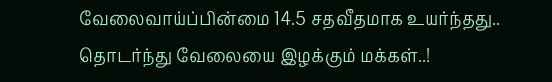வேலைவாய்ப்பின்மை 14.5 சதவீதமாக உயர்ந்தது.. தொடர்ந்து வேலையை இழக்கும் மக்கள்..!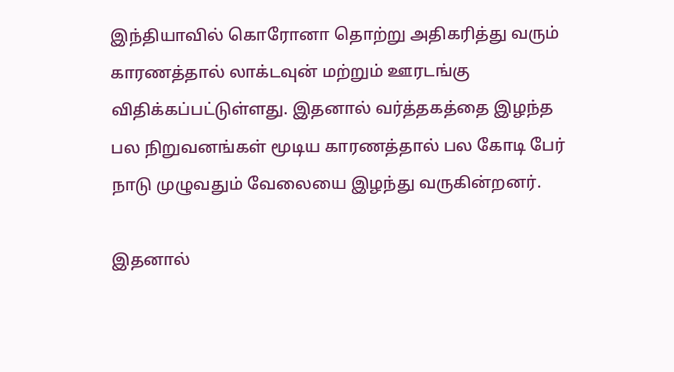இந்தியாவில் கொரோனா தொற்று அதிகரித்து வரும் காரணத்தால் லாக்டவுன் மற்றும் ஊரடங்கு விதிக்கப்பட்டுள்ளது. இதனால் வர்த்தகத்தை இழந்த பல நிறுவனங்கள் மூடிய காரணத்தால் பல கோடி பேர் நாடு முழுவதும் வேலையை இழந்து வருகின்றனர்.

இதனால்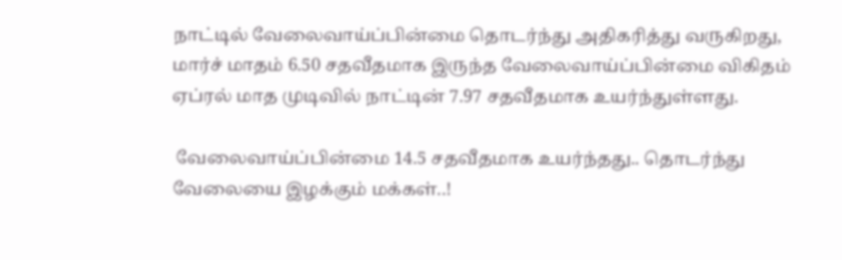நாட்டில் வேலைவாய்ப்பின்மை தொடர்ந்து அதிகரித்து வருகிறது, மார்ச் மாதம் 6.50 சதவீதமாக இருந்த வேலைவாய்ப்பின்மை விகிதம் ஏப்ரல் மாத முடிவில் நாட்டின் 7.97 சதவீதமாக உயர்ந்துள்ளது.

 வேலைவாய்ப்பின்மை 14.5 சதவீதமாக உயர்ந்தது.. தொடர்ந்து வேலையை இழக்கும் மக்கள்..!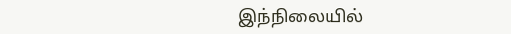இந்நிலையில்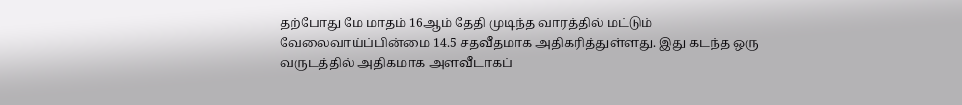தற்போது மே மாதம் 16ஆம் தேதி முடிந்த வாரத்தில் மட்டும் வேலைவாய்ப்பின்மை 14.5 சதவீதமாக அதிகரித்துள்ளது. இது கடந்த ஒரு வருடத்தில் அதிகமாக அளவீடாகப்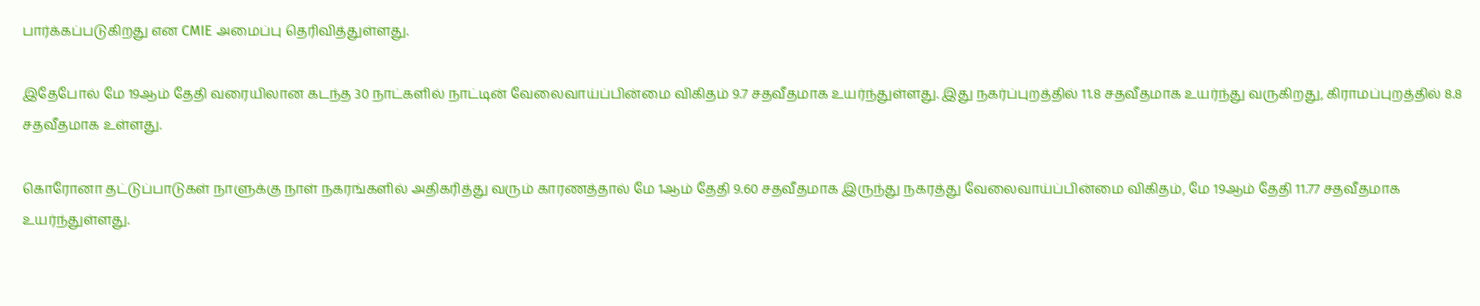பார்க்கப்படுகிறது என CMIE அமைப்பு தெரிவித்துள்ளது.

இதேபோல் மே 19ஆம் தேதி வரையிலான கடந்த 30 நாட்களில் நாட்டின் வேலைவாய்ப்பின்மை விகிதம் 9.7 சதவீதமாக உயர்ந்துள்ளது. இது நகர்ப்புறத்தில் 11.8 சதவீதமாக உயர்ந்து வருகிறது, கிராமப்புறத்தில் 8.8 சதவீதமாக உள்ளது.

கொரோனா தட்டுப்பாடுகள் நாளுக்கு நாள் நகரங்களில் அதிகரித்து வரும் காரணத்தால் மே 1ஆம் தேதி 9.60 சதவீதமாக இருந்து நகரத்து வேலைவாய்ப்பின்மை விகிதம், மே 19ஆம் தேதி 11.77 சதவீதமாக உயர்ந்துள்ளது.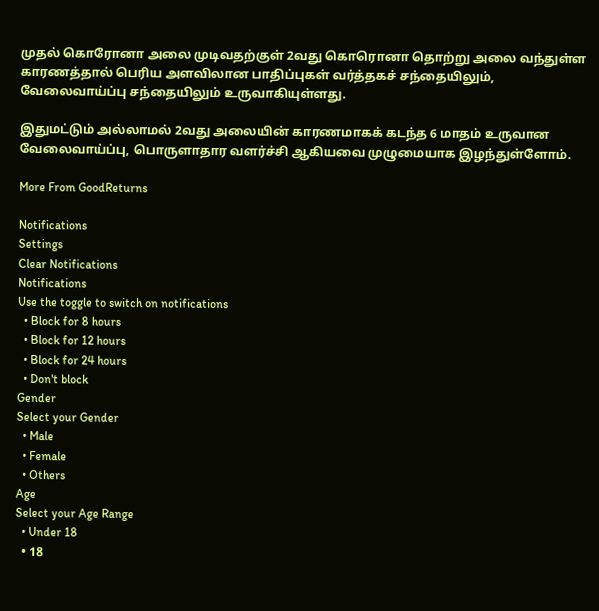முதல் கொரோனா அலை முடிவதற்குள் 2வது கொரொனா தொற்று அலை வந்துள்ள காரணத்தால் பெரிய அளவிலான பாதிப்புகள் வர்த்தகச் சந்தையிலும், வேலைவாய்ப்பு சந்தையிலும் உருவாகியுள்ளது.

இதுமட்டும் அல்லாமல் 2வது அலையின் காரணமாகக் கடந்த 6 மாதம் உருவான வேலைவாய்ப்பு, பொருளாதார வளர்ச்சி ஆகியவை முழுமையாக இழந்துள்ளோம்.

More From GoodReturns

Notifications
Settings
Clear Notifications
Notifications
Use the toggle to switch on notifications
  • Block for 8 hours
  • Block for 12 hours
  • Block for 24 hours
  • Don't block
Gender
Select your Gender
  • Male
  • Female
  • Others
Age
Select your Age Range
  • Under 18
  • 18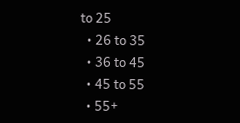to 25
  • 26 to 35
  • 36 to 45
  • 45 to 55
  • 55+